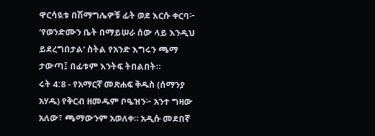ዋርሳዪቱ በሽማግሌዎቹ ፊት ወደ እርሱ ቀርባ፦ ‘የወንድሙን ቤት በማይሠራ ሰው ላይ እንዲህ ይደረግበታል’ ስትል የአንድ እግሩን ጫማ ታውጣ፤ በፊቱም እንትፍ ትበልበት።
ሩት 4:8 - የአማርኛ መጽሐፍ ቅዱስ (ሰማንያ አሃዱ) የቅርብ ዘመዱም ቦዔዝን፦ አንተ ግዛው አለው፣ ጫማውንም አወለቀ። አዲሱ መደበኛ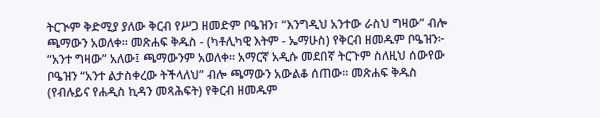ትርጒም ቅድሚያ ያለው ቅርብ የሥጋ ዘመድም ቦዔዝን፣ “እንግዲህ አንተው ራስህ ግዛው” ብሎ ጫማውን አወለቀ። መጽሐፍ ቅዱስ - (ካቶሊካዊ እትም - ኤማሁስ) የቅርብ ዘመዱም ቦዔዝን፦ “አንተ ግዛው” አለው፤ ጫማውንም አወለቀ። አማርኛ አዲሱ መደበኛ ትርጉም ስለዚህ ሰውየው ቦዔዝን “አንተ ልታስቀረው ትችላለህ” ብሎ ጫማውን አውልቆ ሰጠው። መጽሐፍ ቅዱስ (የብሉይና የሐዲስ ኪዳን መጻሕፍት) የቅርብ ዘመዱም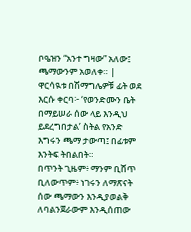ቦዔዝን “አንተ ግዛው” አለው፤ ጫማውንም አወለቀ። |
ዋርሳዪቱ በሽማግሌዎቹ ፊት ወደ እርሱ ቀርባ፦ ‘የወንድሙን ቤት በማይሠራ ሰው ላይ እንዲህ ይደረግበታል’ ስትል የአንድ እግሩን ጫማ ታውጣ፤ በፊቱም እንትፍ ትበልበት።
በጥንት ጊዜም፥ ማንም ቢሸጥ ቢለውጥም፥ ነገሩን ለማጽናት ሰው ጫማውን እንዲያወልቅ ለባልንጀራውም እንዲሰጠው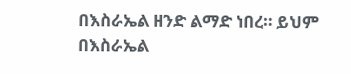በእስራኤል ዘንድ ልማድ ነበረ። ይህም በእስራኤል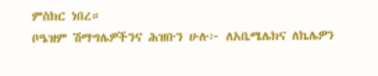ምስክር ነበረ።
ቦዔዝም ሽማግሌዎችንና ሕዝቡን ሁሉ፦ ለአቤሜሌክና ለኬሌዎን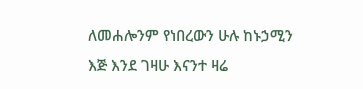ለመሐሎንም የነበረውን ሁሉ ከኑኃሚን እጅ እንደ ገዛሁ እናንተ ዛሬ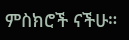ምስክሮች ናችሁ።